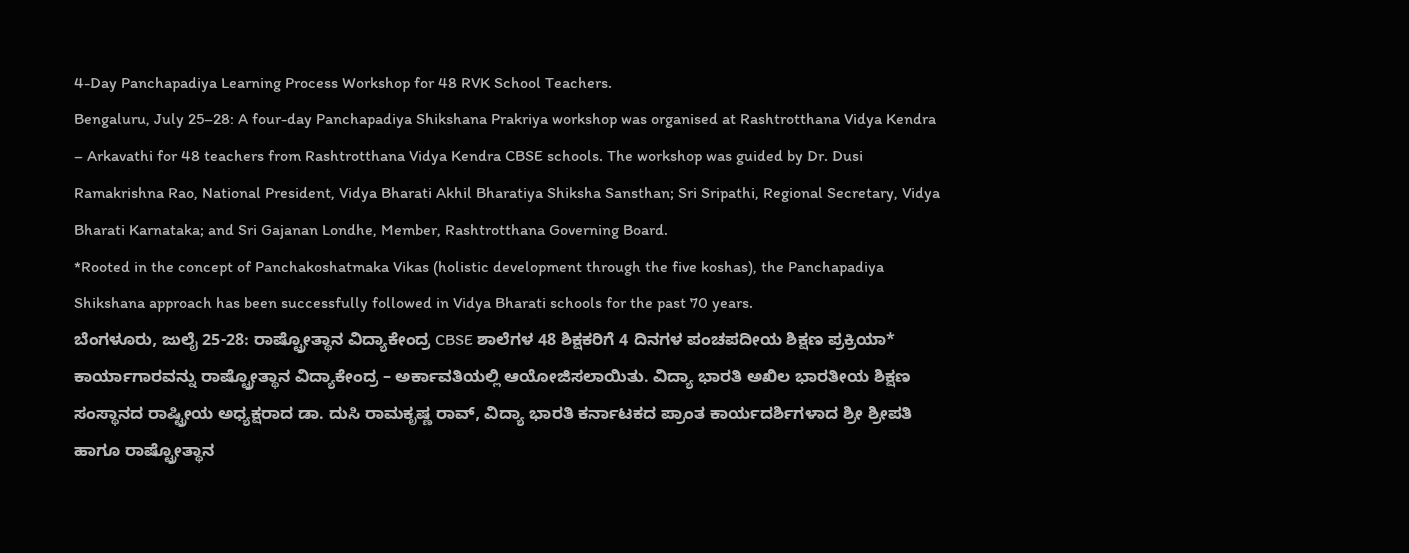4-Day Panchapadiya Learning Process Workshop for 48 RVK School Teachers.
Bengaluru, July 25–28: A four-day Panchapadiya Shikshana Prakriya workshop was organised at Rashtrotthana Vidya Kendra – Arkavathi for 48 teachers from Rashtrotthana Vidya Kendra CBSE schools. The workshop was guided by Dr. Dusi Ramakrishna Rao, National President, Vidya Bharati Akhil Bharatiya Shiksha Sansthan; Sri Sripathi, Regional Secretary, Vidya Bharati Karnataka; and Sri Gajanan Londhe, Member, Rashtrotthana Governing Board.
*Rooted in the concept of Panchakoshatmaka Vikas (holistic development through the five koshas), the Panchapadiya Shikshana approach has been successfully followed in Vidya Bharati schools for the past 70 years.
ಬೆಂಗಳೂರು, ಜುಲೈ 25-28: ರಾಷ್ಟ್ರೋತ್ಥಾನ ವಿದ್ಯಾಕೇಂದ್ರ CBSE ಶಾಲೆಗಳ 48 ಶಿಕ್ಷಕರಿಗೆ 4 ದಿನಗಳ ಪಂಚಪದೀಯ ಶಿಕ್ಷಣ ಪ್ರಕ್ರಿಯಾ* ಕಾರ್ಯಾಗಾರವನ್ನು ರಾಷ್ಟ್ರೋತ್ಥಾನ ವಿದ್ಯಾಕೇಂದ್ರ – ಅರ್ಕಾವತಿಯಲ್ಲಿ ಆಯೋಜಿಸಲಾಯಿತು. ವಿದ್ಯಾ ಭಾರತಿ ಅಖಿಲ ಭಾರತೀಯ ಶಿಕ್ಷಣ ಸಂಸ್ಥಾನದ ರಾಷ್ಟ್ರೀಯ ಅಧ್ಯಕ್ಷರಾದ ಡಾ. ದುಸಿ ರಾಮಕೃಷ್ಣ ರಾವ್, ವಿದ್ಯಾ ಭಾರತಿ ಕರ್ನಾಟಕದ ಪ್ರಾಂತ ಕಾರ್ಯದರ್ಶಿಗಳಾದ ಶ್ರೀ ಶ್ರೀಪತಿ ಹಾಗೂ ರಾಷ್ಟ್ರೋತ್ಥಾನ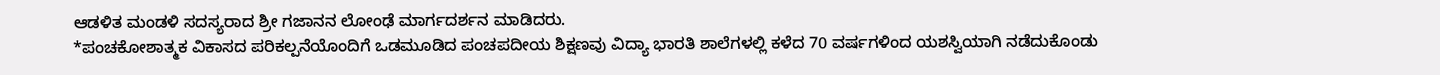ಆಡಳಿತ ಮಂಡಳಿ ಸದಸ್ಯರಾದ ಶ್ರೀ ಗಜಾನನ ಲೋಂಢೆ ಮಾರ್ಗದರ್ಶನ ಮಾಡಿದರು.
*ಪಂಚಕೋಶಾತ್ಮಕ ವಿಕಾಸದ ಪರಿಕಲ್ಪನೆಯೊಂದಿಗೆ ಒಡಮೂಡಿದ ಪಂಚಪದೀಯ ಶಿಕ್ಷಣವು ವಿದ್ಯಾ ಭಾರತಿ ಶಾಲೆಗಳಲ್ಲಿ ಕಳೆದ 70 ವರ್ಷಗಳಿಂದ ಯಶಸ್ವಿಯಾಗಿ ನಡೆದುಕೊಂಡು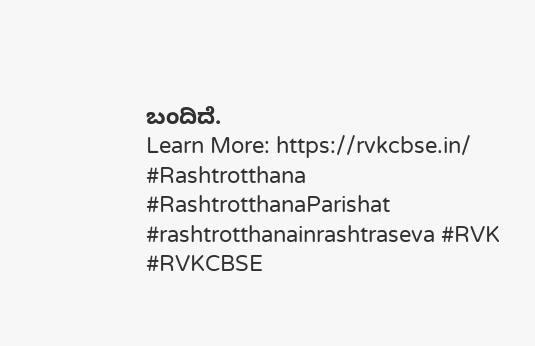ಬಂದಿದೆ.
Learn More: https://rvkcbse.in/
#Rashtrotthana #RashtrotthanaParishat #rashtrotthanainrashtraseva #RVK #RVKCBSE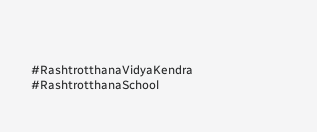#RashtrotthanaVidyaKendra #RashtrotthanaSchool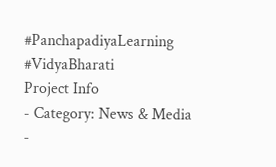#PanchapadiyaLearning #VidyaBharati
Project Info
- Category: News & Media
-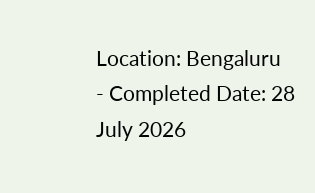Location: Bengaluru
- Completed Date: 28 July 2026